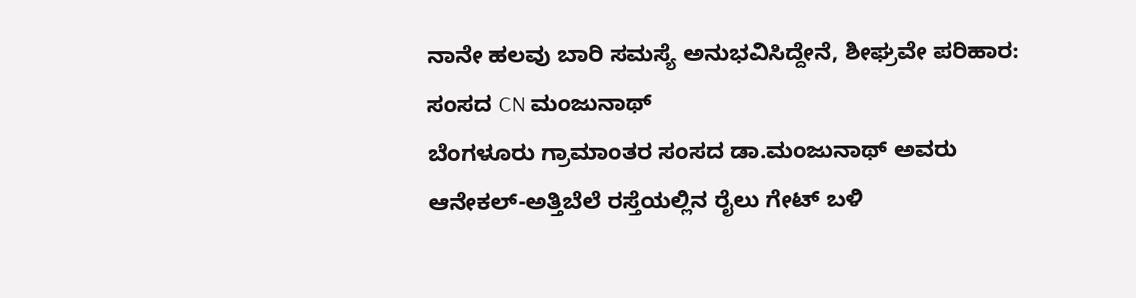ನಾನೇ ಹಲವು ಬಾರಿ ಸಮಸ್ಯೆ ಅನುಭವಿಸಿದ್ದೇನೆ, ಶೀಘ್ರವೇ ಪರಿಹಾರ: ಸಂಸದ CN ಮಂಜುನಾಥ್
ಬೆಂಗಳೂರು ಗ್ರಾಮಾಂತರ ಸಂಸದ ಡಾ.ಮಂಜುನಾಥ್ ಅವರು ಆನೇಕಲ್-ಅತ್ತಿಬೆಲೆ ರಸ್ತೆಯಲ್ಲಿನ ರೈಲು ಗೇಟ್ ಬಳಿ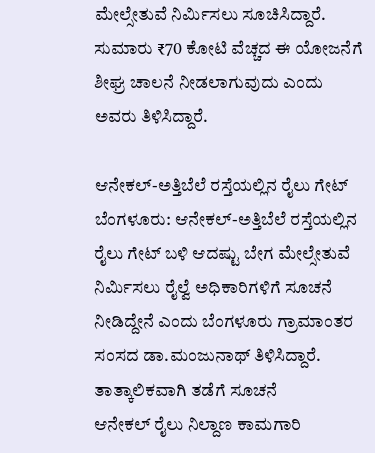ಮೇಲ್ಸೇತುವೆ ನಿರ್ಮಿಸಲು ಸೂಚಿಸಿದ್ದಾರೆ. ಸುಮಾರು ₹70 ಕೋಟಿ ವೆಚ್ಚದ ಈ ಯೋಜನೆಗೆ ಶೀಘ್ರ ಚಾಲನೆ ನೀಡಲಾಗುವುದು ಎಂದು ಅವರು ತಿಳಿಸಿದ್ದಾರೆ.

ಆನೇಕಲ್-ಅತ್ತಿಬೆಲೆ ರಸ್ತೆಯಲ್ಲಿನ ರೈಲು ಗೇಟ್
ಬೆಂಗಳೂರು: ಆನೇಕಲ್-ಅತ್ತಿಬೆಲೆ ರಸ್ತೆಯಲ್ಲಿನ ರೈಲು ಗೇಟ್ ಬಳಿ ಆದಷ್ಟು ಬೇಗ ಮೇಲ್ಸೇತುವೆ ನಿರ್ಮಿಸಲು ರೈಲ್ವೆ ಅಧಿಕಾರಿಗಳಿಗೆ ಸೂಚನೆ ನೀಡಿದ್ದೇನೆ ಎಂದು ಬೆಂಗಳೂರು ಗ್ರಾಮಾಂತರ ಸಂಸದ ಡಾ.ಮಂಜುನಾಥ್ ತಿಳಿಸಿದ್ದಾರೆ.
ತಾತ್ಕಾಲಿಕವಾಗಿ ತಡೆಗೆ ಸೂಚನೆ
ಆನೇಕಲ್ ರೈಲು ನಿಲ್ದಾಣ ಕಾಮಗಾರಿ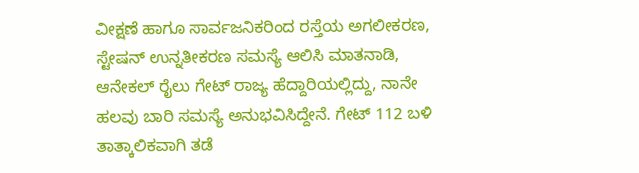ವೀಕ್ಷಣೆ ಹಾಗೂ ಸಾರ್ವಜನಿಕರಿಂದ ರಸ್ತೆಯ ಅಗಲೀಕರಣ, ಸ್ಟೇಷನ್ ಉನ್ನತೀಕರಣ ಸಮಸ್ಯೆ ಆಲಿಸಿ ಮಾತನಾಡಿ, ಆನೇಕಲ್ ರೈಲು ಗೇಟ್ ರಾಜ್ಯ ಹೆದ್ದಾರಿಯಲ್ಲಿದ್ದು, ನಾನೇ ಹಲವು ಬಾರಿ ಸಮಸ್ಯೆ ಅನುಭವಿಸಿದ್ದೇನೆ. ಗೇಟ್ 112 ಬಳಿ ತಾತ್ಕಾಲಿಕವಾಗಿ ತಡೆ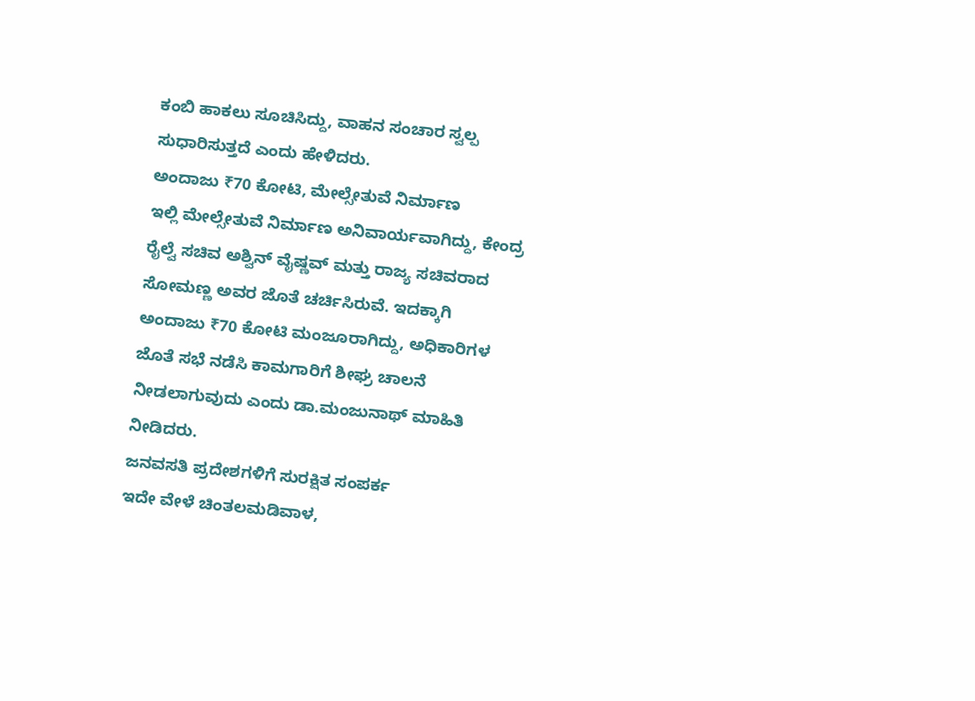ಕಂಬಿ ಹಾಕಲು ಸೂಚಿಸಿದ್ದು, ವಾಹನ ಸಂಚಾರ ಸ್ವಲ್ಪ ಸುಧಾರಿಸುತ್ತದೆ ಎಂದು ಹೇಳಿದರು.
ಅಂದಾಜು ₹70 ಕೋಟಿ, ಮೇಲ್ಸೇತುವೆ ನಿರ್ಮಾಣ
ಇಲ್ಲಿ ಮೇಲ್ಸೇತುವೆ ನಿರ್ಮಾಣ ಅನಿವಾರ್ಯವಾಗಿದ್ದು, ಕೇಂದ್ರ ರೈಲ್ವೆ ಸಚಿವ ಅಶ್ವಿನ್ ವೈಷ್ಣವ್ ಮತ್ತು ರಾಜ್ಯ ಸಚಿವರಾದ ಸೋಮಣ್ಣ ಅವರ ಜೊತೆ ಚರ್ಚಿಸಿರುವೆ. ಇದಕ್ಕಾಗಿ ಅಂದಾಜು ₹70 ಕೋಟಿ ಮಂಜೂರಾಗಿದ್ದು, ಅಧಿಕಾರಿಗಳ ಜೊತೆ ಸಭೆ ನಡೆಸಿ ಕಾಮಗಾರಿಗೆ ಶೀಘ್ರ ಚಾಲನೆ ನೀಡಲಾಗುವುದು ಎಂದು ಡಾ.ಮಂಜುನಾಥ್ ಮಾಹಿತಿ ನೀಡಿದರು.
ಜನವಸತಿ ಪ್ರದೇಶಗಳಿಗೆ ಸುರಕ್ಷಿತ ಸಂಪರ್ಕ
ಇದೇ ವೇಳೆ ಚಿಂತಲಮಡಿವಾಳ,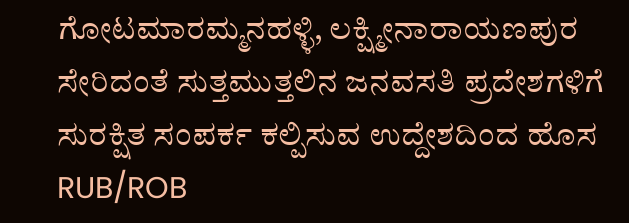ಗೋಟಮಾರಮ್ಮನಹಳ್ಳಿ, ಲಕ್ಷ್ಮೀನಾರಾಯಣಪುರ ಸೇರಿದಂತೆ ಸುತ್ತಮುತ್ತಲಿನ ಜನವಸತಿ ಪ್ರದೇಶಗಳಿಗೆ ಸುರಕ್ಷಿತ ಸಂಪರ್ಕ ಕಲ್ಪಿಸುವ ಉದ್ದೇಶದಿಂದ ಹೊಸ RUB/ROB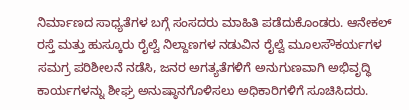ನಿರ್ಮಾಣದ ಸಾಧ್ಯತೆಗಳ ಬಗ್ಗೆ ಸಂಸದರು ಮಾಹಿತಿ ಪಡೆದುಕೊಂಡರು. ಆನೇಕಲ್ ರಸ್ತೆ ಮತ್ತು ಹುಸ್ಕೂರು ರೈಲ್ವೆ ನಿಲ್ದಾಣಗಳ ನಡುವಿನ ರೈಲ್ವೆ ಮೂಲಸೌಕರ್ಯಗಳ ಸಮಗ್ರ ಪರಿಶೀಲನೆ ನಡೆಸಿ, ಜನರ ಅಗತ್ಯತೆಗಳಿಗೆ ಅನುಗುಣವಾಗಿ ಅಭಿವೃದ್ಧಿ ಕಾರ್ಯಗಳನ್ನು ಶೀಘ್ರ ಅನುಷ್ಠಾನಗೊಳಿಸಲು ಅಧಿಕಾರಿಗಳಿಗೆ ಸೂಚಿಸಿದರು.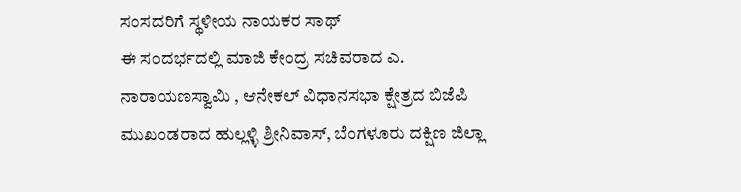ಸಂಸದರಿಗೆ ಸ್ಥಳೀಯ ನಾಯಕರ ಸಾಥ್
ಈ ಸಂದರ್ಭದಲ್ಲಿ ಮಾಜಿ ಕೇಂದ್ರ ಸಚಿವರಾದ ಎ. ನಾರಾಯಣಸ್ವಾಮಿ , ಆನೇಕಲ್ ವಿಧಾನಸಭಾ ಕ್ಷೇತ್ರದ ಬಿಜೆಪಿ ಮುಖಂಡರಾದ ಹುಲ್ಲಳ್ಳಿ ಶ್ರೀನಿವಾಸ್, ಬೆಂಗಳೂರು ದಕ್ಷಿಣ ಜಿಲ್ಲಾ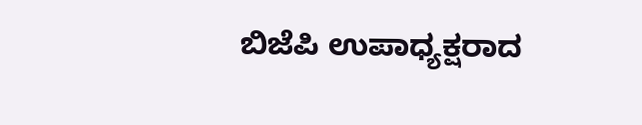ಬಿಜೆಪಿ ಉಪಾಧ್ಯಕ್ಷರಾದ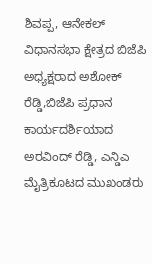ಶಿವಪ್ಪ, ಆನೇಕಲ್ ವಿಧಾನಸಭಾ ಕ್ಷೇತ್ರದ ಬಿಜೆಪಿ ಅಧ್ಯಕ್ಷರಾದ ಅಶೋಕ್ ರೆಡ್ಡಿ,ಬಿಜೆಪಿ ಪ್ರಧಾನ ಕಾರ್ಯದರ್ಶಿಯಾದ ಅರವಿಂದ್ ರೆಡ್ಡಿ, ಎನ್ಡಿಎ ಮೈತ್ರಿಕೂಟದ ಮುಖಂಡರು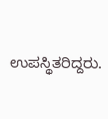ಉಪಸ್ಥಿತರಿದ್ದರು.